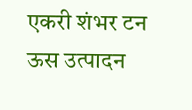एकरी शंभर टन ऊस उत्पादन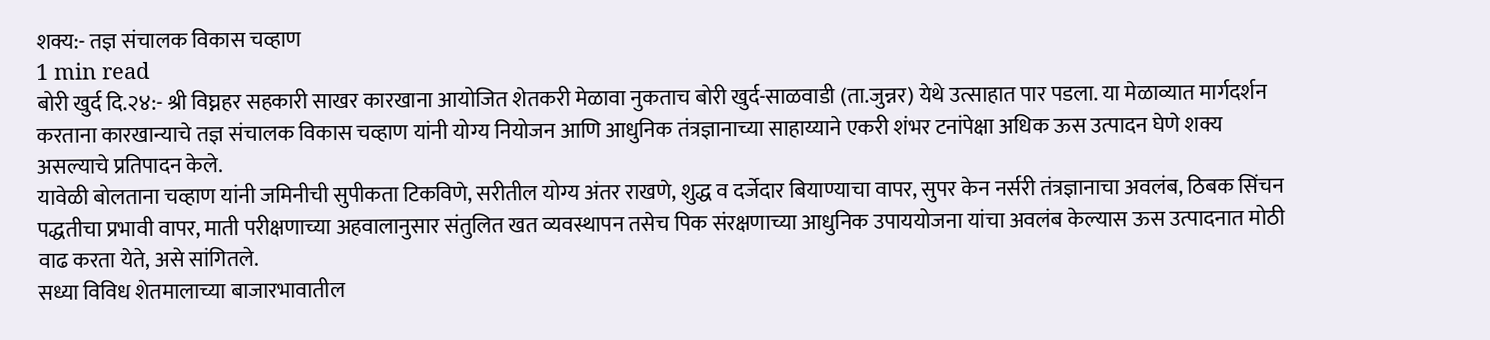शक्य:- तज्ञ संचालक विकास चव्हाण
1 min read
बोरी खुर्द दि.२४:- श्री विघ्नहर सहकारी साखर कारखाना आयोजित शेतकरी मेळावा नुकताच बोरी खुर्द-साळवाडी (ता.जुन्नर) येथे उत्साहात पार पडला. या मेळाव्यात मार्गदर्शन करताना कारखान्याचे तज्ञ संचालक विकास चव्हाण यांनी योग्य नियोजन आणि आधुनिक तंत्रज्ञानाच्या साहाय्याने एकरी शंभर टनांपेक्षा अधिक ऊस उत्पादन घेणे शक्य असल्याचे प्रतिपादन केले.
यावेळी बोलताना चव्हाण यांनी जमिनीची सुपीकता टिकविणे, सरीतील योग्य अंतर राखणे, शुद्ध व दर्जेदार बियाण्याचा वापर, सुपर केन नर्सरी तंत्रज्ञानाचा अवलंब, ठिबक सिंचन पद्धतीचा प्रभावी वापर, माती परीक्षणाच्या अहवालानुसार संतुलित खत व्यवस्थापन तसेच पिक संरक्षणाच्या आधुनिक उपाययोजना यांचा अवलंब केल्यास ऊस उत्पादनात मोठी वाढ करता येते, असे सांगितले.
सध्या विविध शेतमालाच्या बाजारभावातील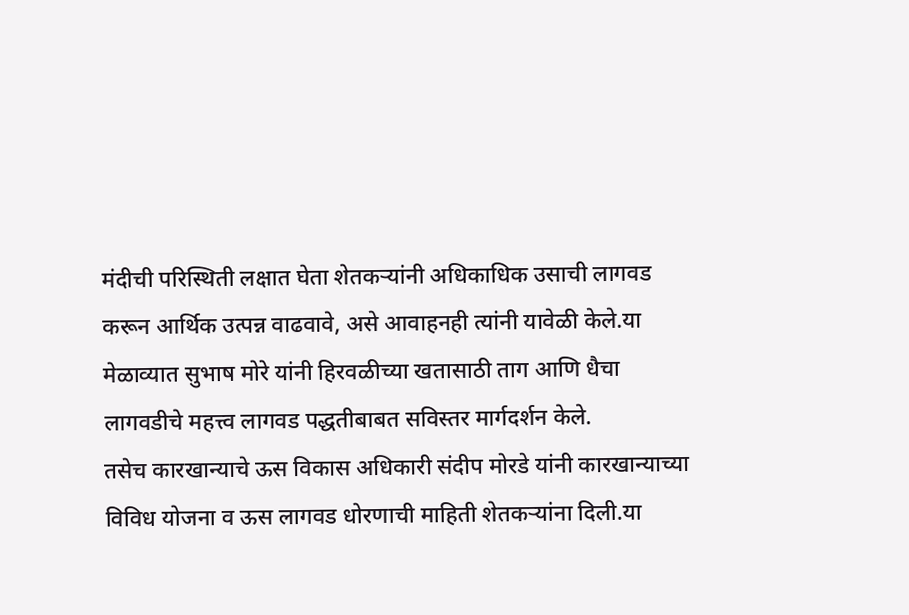मंदीची परिस्थिती लक्षात घेता शेतकऱ्यांनी अधिकाधिक उसाची लागवड करून आर्थिक उत्पन्न वाढवावे, असे आवाहनही त्यांनी यावेळी केले.या मेळाव्यात सुभाष मोरे यांनी हिरवळीच्या खतासाठी ताग आणि धैचा लागवडीचे महत्त्व लागवड पद्धतीबाबत सविस्तर मार्गदर्शन केले.
तसेच कारखान्याचे ऊस विकास अधिकारी संदीप मोरडे यांनी कारखान्याच्या विविध योजना व ऊस लागवड धोरणाची माहिती शेतकऱ्यांना दिली.या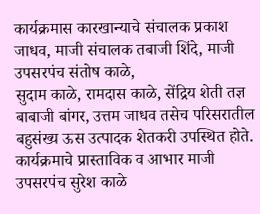कार्यक्रमास कारखान्याचे संचालक प्रकाश जाधव, माजी संचालक तबाजी शिंदे, माजी उपसरपंच संतोष काळे,
सुदाम काळे, रामदास काळे, सेंद्रिय शेती तज्ञ बाबाजी बांगर, उत्तम जाधव तसेच परिसरातील बहुसंख्य ऊस उत्पादक शेतकरी उपस्थित होते. कार्यक्रमाचे प्रास्ताविक व आभार माजी उपसरपंच सुरेश काळे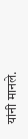यांनी मानले.